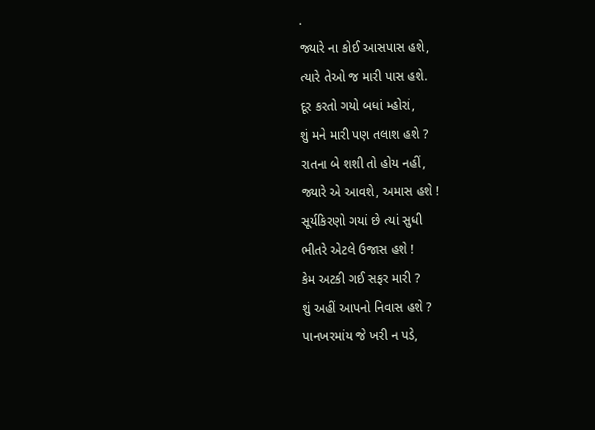.
જ્યારે ના કોઈ આસપાસ હશે,
ત્યારે તેઓ જ મારી પાસ હશે.
દૂર કરતો ગયો બધાં મ્હોરાં,
શું મને મારી પણ તલાશ હશે ?
રાતના બે શશી તો હોય નહીં,
જ્યારે એ આવશે, અમાસ હશે !
સૂર્યકિરણો ગયાં છે ત્યાં સુધી
ભીતરે એટલે ઉજાસ હશે !
કેમ અટકી ગઈ સફર મારી ?
શું અહીં આપનો નિવાસ હશે ?
પાનખરમાંય જે ખરી ન પડે,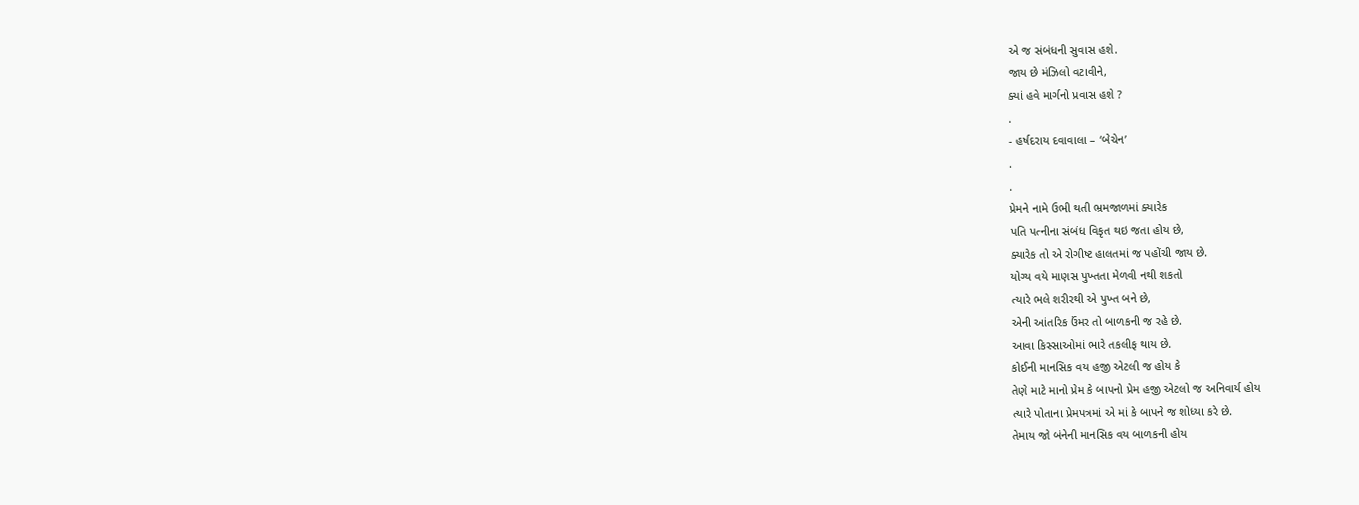એ જ સંબંધની સુવાસ હશે.
જાય છે મંઝિલો વટાવીને,
ક્યાં હવે માર્ગનો પ્રવાસ હશે ?
.
- હર્ષદરાય દવાવાલા – ‘બેચેન’
.
.
પ્રેમને નામે ઉભી થતી ભ્રમજાળમાં ક્યારેક
પતિ પત્નીના સંબંધ વિકૃત થઇ જતા હોય છે,
ક્યારેક તો એ રોગીષ્ટ હાલતમાં જ પહોંચી જાય છે.
યોગ્ય વયે માણસ પુખ્તતા મેળવી નથી શકતો
ત્યારે ભલે શરીરથી એ પુખ્ત બને છે,
એની આંતરિક ઉંમર તો બાળકની જ રહે છે.
આવા કિસ્સાઓમાં ભારે તકલીફ થાય છે.
કોઈની માનસિક વય હજી એટલી જ હોય કે
તેણે માટે માનો પ્રેમ કે બાપનો પ્રેમ હજી એટલો જ અનિવાર્ય હોય
ત્યારે પોતાના પ્રેમપત્રમાં એ માં કે બાપને જ શોધ્યા કરે છે.
તેમાય જો બંનેની માનસિક વય બાળકની હોય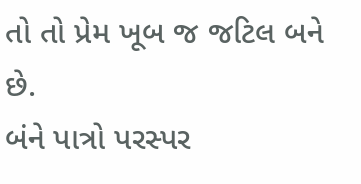તો તો પ્રેમ ખૂબ જ જટિલ બને છે.
બંને પાત્રો પરસ્પર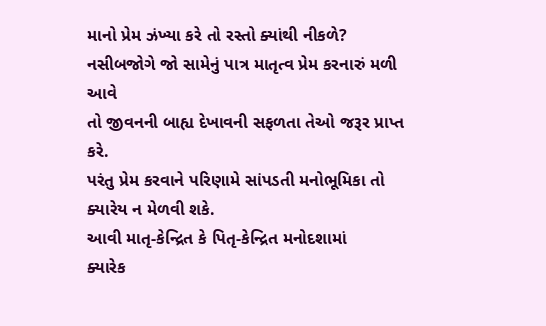માનો પ્રેમ ઝંખ્યા કરે તો રસ્તો ક્યાંથી નીકળે?
નસીબજોગે જો સામેનું પાત્ર માતૃત્વ પ્રેમ કરનારું મળી આવે
તો જીવનની બાહ્ય દેખાવની સફળતા તેઓ જરૂર પ્રાપ્ત કરે.
પરંતુ પ્રેમ કરવાને પરિણામે સાંપડતી મનોભૂમિકા તો ક્યારેય ન મેળવી શકે.
આવી માતૃ-કેન્દ્રિત કે પિતૃ-કેન્દ્રિત મનોદશામાં
ક્યારેક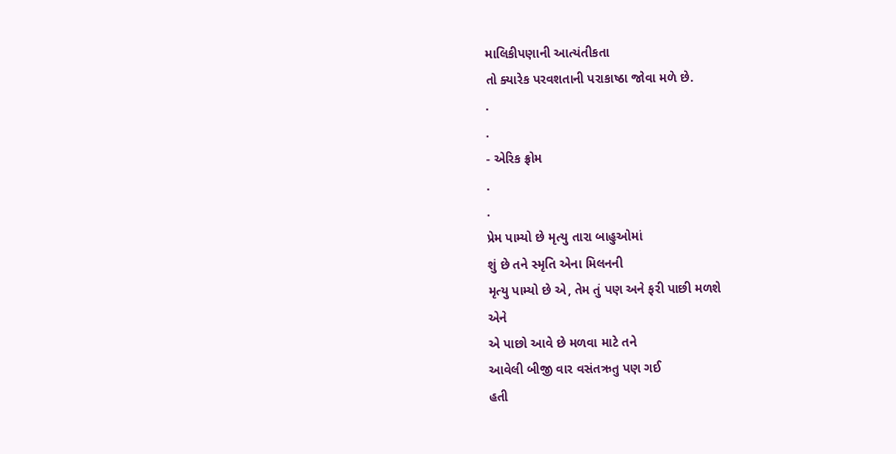માલિકીપણાની આત્યંતીકતા
તો ક્યારેક પરવશતાની પરાકાષ્ઠા જોવા મળે છે.
.
.
- એરિક ફ્રોમ
.
.
પ્રેમ પામ્યો છે મૃત્યુ તારા બાહુઓમાં
શું છે તને સ્મૃતિ એના મિલનની
મૃત્યુ પામ્યો છે એ, તેમ તું પણ અને ફરી પાછી મળશે
એને
એ પાછો આવે છે મળવા માટે તને
આવેલી બીજી વાર વસંતઋતુ પણ ગઈ
હતી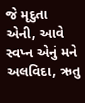જે મૃદુતા એની, આવે સ્વપ્ન એનું મને
અલવિદા, ઋતુ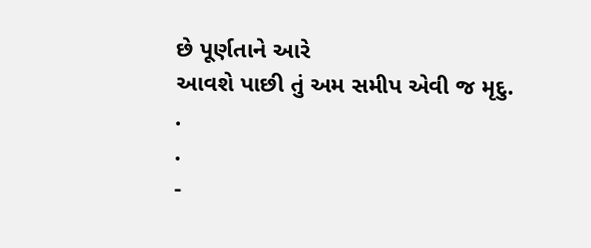છે પૂર્ણતાને આરે
આવશે પાછી તું અમ સમીપ એવી જ મૃદુ.
.
.
-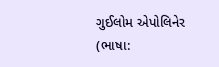ગુઈલોમ એપોલિનેર
(ભાષા: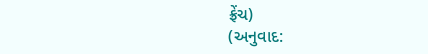ફ્રેંચ)
(અનુવાદ: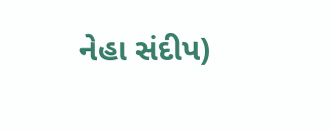નેહા સંદીપ)